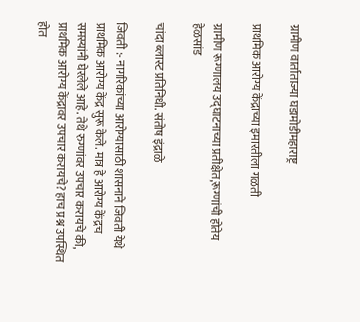ग्रामीण वार्ताताज्या घडामोडीमहाराष्ट्र

प्राथमिक आरोग्य केंद्राच्या इमारतीला गळती

ग्रामीण रूग्णालय उद्घाटनाच्या प्रतीक्षेत,रूग्णांची होतेय हेळसांड

चांदा ब्लास्ट प्रतिनिधी. संतोष इंद्राळे

जिवती :- नागरिकांच्या आरोग्यासाठी शासनाने जिवती येथे प्राथमिक आरोग्य केंद्र सुरू केले. मात्र हे आरोग्य केंद्रच समस्यांनी घेरलेले आहे. तेथे रुग्णांवर उपचार करायचे की, प्राथमिक आरोग्य केंद्रावर उपचार करायचे? हाच प्रश्न उपस्थित होत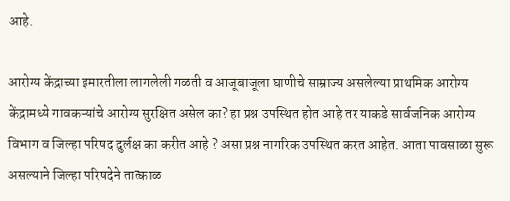आहे.

आरोग्य केंद्राच्या इमारतीला लागलेली गळती व आजूबाजूला घाणीचे साम्राज्य असलेल्या प्राथमिक आरोग्य केंद्रामध्ये गावकऱ्यांचे आरोग्य सुरक्षित असेल का? हा प्रश्न उपस्थित होत आहे तर याकडे सार्वजनिक आरोग्य विभाग व जिल्हा परिषद दुर्लक्ष का करीत आहे ? असा प्रश्न नागरिक उपस्थित करत आहेत. आता पावसाळा सुरू असल्याने जिल्हा परिषदेने तात्काळ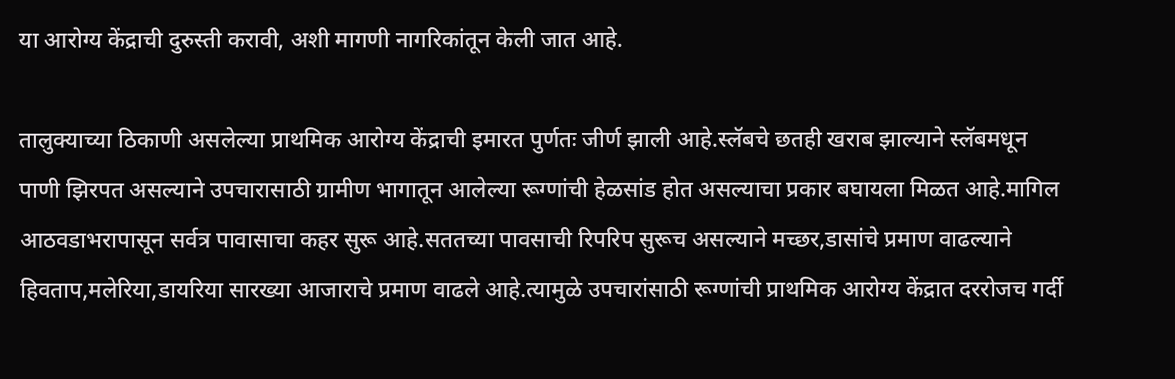या आरोग्य केंद्राची दुरुस्ती करावी, अशी मागणी नागरिकांतून केली जात आहे.

तालुक्याच्या ठिकाणी असलेल्या प्राथमिक आरोग्य केंद्राची इमारत पुर्णतः जीर्ण झाली आहे.स्लॅबचे छतही खराब झाल्याने स्लॅबमधून पाणी झिरपत असल्याने उपचारासाठी ग्रामीण भागातून आलेल्या रूग्णांची हेळसांड होत असल्याचा प्रकार बघायला मिळत आहे.मागिल आठवडाभरापासून सर्वत्र पावासाचा कहर सुरू आहे.सततच्या पावसाची रिपरिप सुरूच असल्याने मच्छर,डासांचे प्रमाण वाढल्याने हिवताप,मलेरिया,डायरिया सारख्या आजाराचे प्रमाण वाढले आहे.त्यामुळे उपचारांसाठी रूग्णांची प्राथमिक आरोग्य केंद्रात दररोजच गर्दी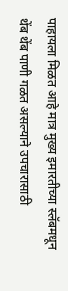पाहायला मिळत आहे मात्र मुख्य इमारतीच्या स्लॅबमधून थेंब थेंब पाणी गळत असल्याने उपचारासाठी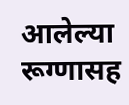आलेल्या रूग्णासह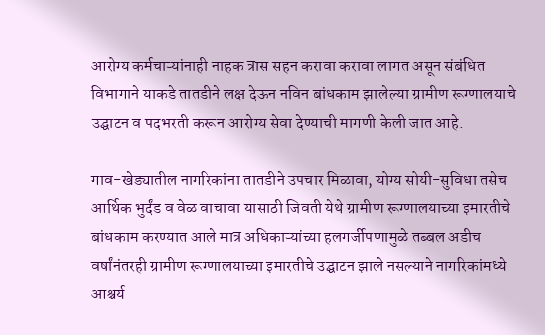आरोग्य कर्मचाऱ्यांनाही नाहक त्रास सहन करावा करावा लागत असून संबंधित विभागाने याकडे तातडीने लक्ष देऊन नविन बांधकाम झालेल्या ग्रामीण रूग्णालयाचे उद्घाटन व पदभरती करून आरोग्य सेवा देण्याची मागणी केली जात आहे.

गाव-खेड्यातील नागरिकांना तातडीने उपचार मिळावा, योग्य सोयी-सुविधा तसेच आर्थिक भुर्दंड व वेळ वाचावा यासाठी जिवती येथे ग्रामीण रूग्णालयाच्या इमारतीचे बांधकाम करण्यात आले मात्र अधिकाऱ्यांच्या हलगर्जीपणामुळे तब्बल अडीच वर्षांनंतरही ग्रामीण रूग्णालयाच्या इमारतीचे उद्घाटन झाले नसल्याने नागरिकांमध्ये आश्चर्य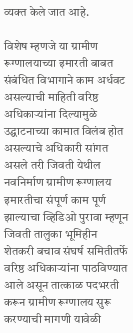व्यक्त केले जात आहे.

विशेष म्हणजे या ग्रामीण रूग्णालयाच्या इमारती बाबत संबंधित विभागाने काम अर्धवट असल्याची माहिती वरिष्ठ अधिकाऱ्यांना दिल्यामुळे उद्घाटनाच्या कामात विलंब होत असल्याचे अधिकारी सांगत असले तरी जिवती येथील नवनिर्माण ग्रामीण रूग्णालय इमारतीचा संपूर्ण काम पूर्ण झाल्याचा व्हिडिओ पुरावा म्हणून जिवती तालुका भूमिहीन शेतकरी बचाव संघर्ष समितीतर्फे वरिष्ठ अधिकाऱ्यांना पाठविण्यात आले असून तात्काळ पदभरती करून ग्रामीण रूग्णालय सुरू करण्याची मागणी यावेळी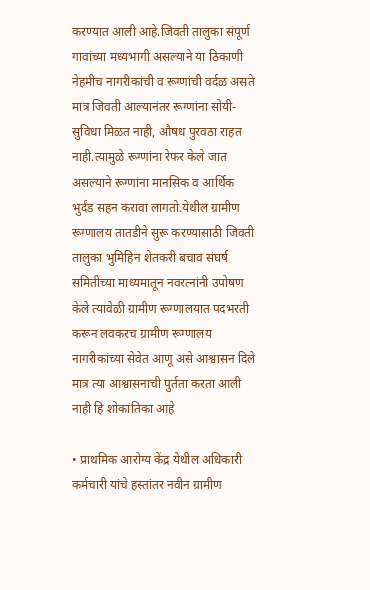करण्यात आली आहे.जिवती तालुका संपूर्ण गावांच्या मध्यभागी असल्याने या ठिकाणी नेहमीच नागरीकांची व रूग्णांची वर्दळ असते मात्र जिवती आल्यानंतर रूग्णांना सोयी-सुविधा मिळत नाही, औषध पुरवठा राहत नाही.त्यामुळे रूग्णांना रेफर केले जात असल्याने रूग्णांना मानसिक व आर्थिक भुर्दंड सहन करावा लागतो.येथील ग्रामीण रूग्णालय तातडीने सुरू करण्यासाठी जिवती तालुका भुमिहिन शेतकरी बचाव संघर्ष समितीच्या माध्यमातून नवरत्नांनी उपोषण केले त्यावेळी ग्रामीण रूग्णालयात पदभरती करून लवकरच ग्रामीण रूग्णालय नागरीकांच्या सेवेत आणू असे आश्वासन दिले मात्र त्या आश्वासनाची पुर्तता करता आली नाही हि शोकांतिका आहे

• प्राथमिक आरोग्य केंद्र येथील अधिकारी कर्मचारी यांचे हस्तांतर नवीन ग्रामीण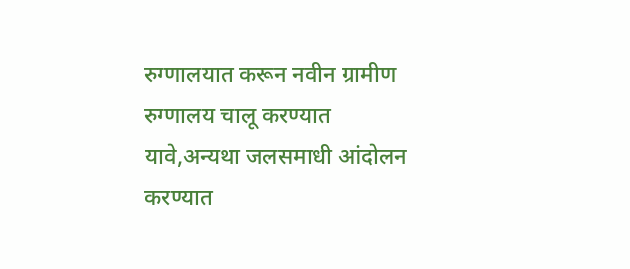रुग्णालयात करून नवीन ग्रामीण रुग्णालय चालू करण्यात यावे,अन्यथा जलसमाधी आंदोलन करण्यात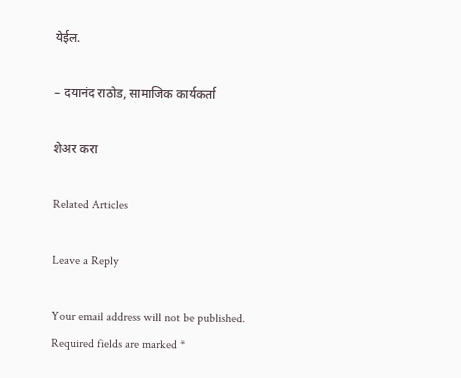येईल.

– दयानंद राठोड, सामाजिक कार्यकर्ता

शेअर करा

Related Articles

Leave a Reply

Your email address will not be published. Required fields are marked *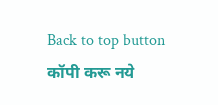Back to top button
कॉपी करू नये